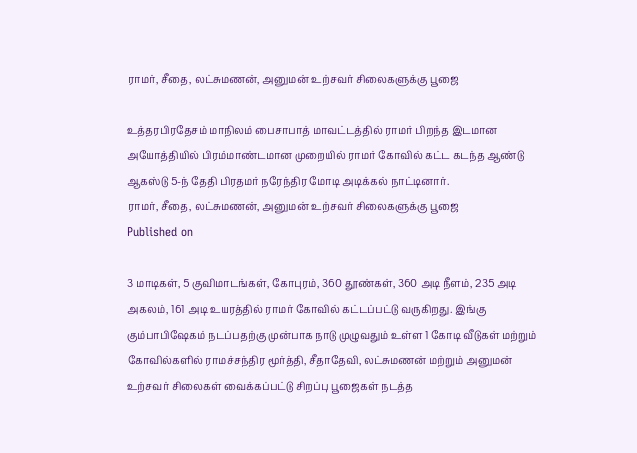ராமர், சீதை, லட்சுமணன், அனுமன் உற்சவர் சிலைகளுக்கு பூஜை

உத்தரபிரதேசம் மாநிலம் பைசாபாத் மாவட்டத்தில் ராமர் பிறந்த இடமான அயோத்தியில் பிரம்மாண்டமான முறையில் ராமர் கோவில் கட்ட கடந்த ஆண்டு ஆகஸ்டு 5-ந் தேதி பிரதமர் நரேந்திர மோடி அடிக்கல் நாட்டினார்.
ராமர், சீதை, லட்சுமணன், அனுமன் உற்சவர் சிலைகளுக்கு பூஜை
Published on

3 மாடிகள், 5 குவிமாடங்கள், கோபுரம், 360 தூண்கள், 360 அடி நீளம், 235 அடி அகலம், 161 அடி உயரத்தில் ராமர் கோவில் கட்டப்பட்டு வருகிறது. இங்கு கும்பாபிஷேகம் நடப்பதற்கு முன்பாக நாடு முழுவதும் உள்ள 1 கோடி வீடுகள் மற்றும் கோவில்களில் ராமச்சந்திர மூர்த்தி, சீதாதேவி, லட்சுமணன் மற்றும் அனுமன் உற்சவர் சிலைகள் வைக்கப்பட்டு சிறப்பு பூஜைகள் நடத்த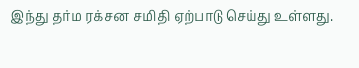இந்து தர்ம ரக்சன சமிதி ஏற்பாடு செய்து உள்ளது.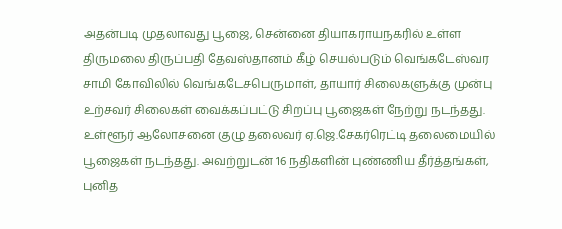அதன்படி முதலாவது பூஜை, சென்னை தியாகராயநகரில் உள்ள திருமலை திருப்பதி தேவஸ்தானம் கீழ் செயல்படும் வெங்கடேஸ்வர சாமி கோவிலில் வெங்கடேசபெருமாள், தாயார் சிலைகளுக்கு முன்பு உற்சவர் சிலைகள் வைக்கப்பட்டு சிறப்பு பூஜைகள் நேற்று நடந்தது. உள்ளூர் ஆலோசனை குழு தலைவர் ஏ.ஜெ.சேகர்ரெட்டி தலைமையில் பூஜைகள் நடந்தது. அவற்றுடன் 16 நதிகளின் புண்ணிய தீர்த்தங்கள், புனித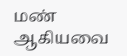மண் ஆகியவை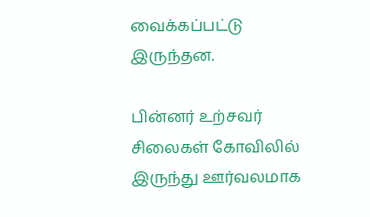வைக்கப்பட்டு இருந்தன.

பின்னர் உற்சவர் சிலைகள் கோவிலில் இருந்து ஊர்வலமாக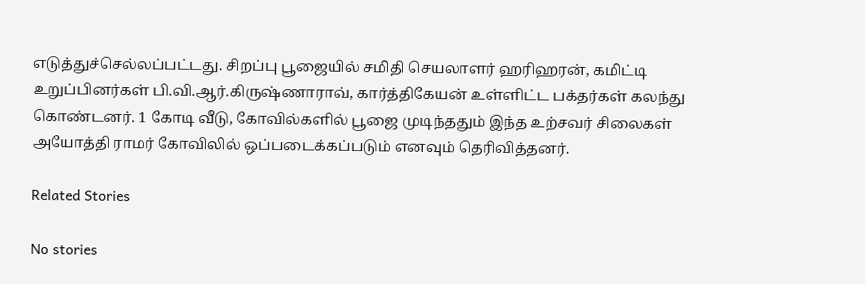எடுத்துச்செல்லப்பட்டது. சிறப்பு பூஜையில் சமிதி செயலாளர் ஹரிஹரன், கமிட்டி உறுப்பினர்கள் பி.வி.ஆர்.கிருஷ்ணாராவ், கார்த்திகேயன் உள்ளிட்ட பக்தர்கள் கலந்து கொண்டனர். 1 கோடி வீடு, கோவில்களில் பூஜை முடிந்ததும் இந்த உற்சவர் சிலைகள் அயோத்தி ராமர் கோவிலில் ஒப்படைக்கப்படும் எனவும் தெரிவித்தனர்.

Related Stories

No stories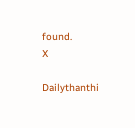found.
X

Dailythanthi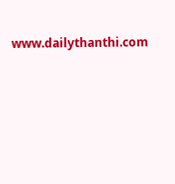www.dailythanthi.com